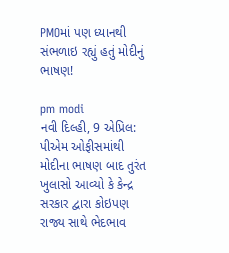PMOમાં પણ ધ્યાનથી સંભળાઇ રહ્યું હતું મોદીનું ભાષણ!

pm modi
નવી દિલ્હી, 9 એપ્રિલ: પીએમ ઓફીસમાંથી મોદીના ભાષણ બાદ તુરંત ખુલાસો આવ્યો કે કેન્દ્ર સરકાર દ્વારા કોઇપણ રાજ્ય સાથે ભેદભાવ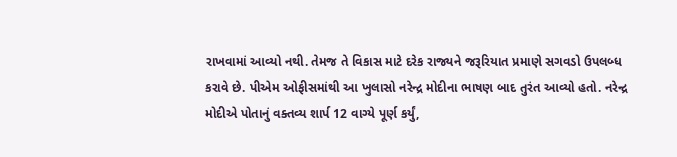રાખવામાં આવ્યો નથી. તેમજ તે વિકાસ માટે દરેક રાજ્યને જરૂરિયાત પ્રમાણે સગવડો ઉપલબ્ધ કરાવે છે. પીએમ ઓફીસમાંથી આ ખુલાસો નરેન્દ્ર મોદીના ભાષણ બાદ તુરંત આવ્યો હતો. નરેન્દ્ર મોદીએ પોતાનું વક્તવ્ય શાર્પ 12 વાગ્યે પૂર્ણ કર્યું,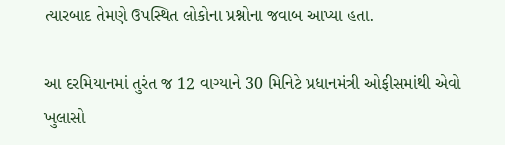ત્યારબાદ તેમણે ઉપસ્થિત લોકોના પ્રશ્નોના જવાબ આપ્યા હતા.

આ દરમિયાનમાં તુરંત જ 12 વાગ્યાને 30 મિનિટે પ્રધાનમંત્રી ઓફીસમાંથી એવો ખુલાસો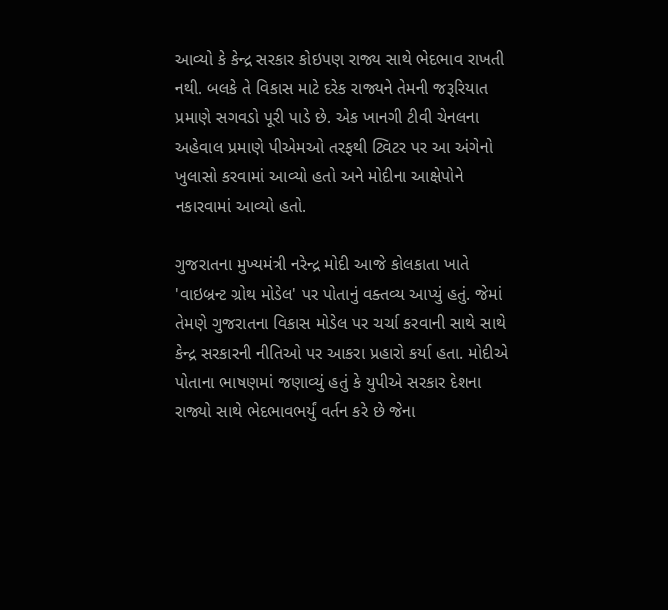આવ્યો કે કેન્દ્ર સરકાર કોઇપણ રાજ્ય સાથે ભેદભાવ રાખતી નથી. બલકે તે વિકાસ માટે દરેક રાજ્યને તેમની જરૂરિયાત પ્રમાણે સગવડો પૂરી પાડે છે. એક ખાનગી ટીવી ચેનલના અહેવાલ પ્રમાણે પીએમઓ તરફથી ટ્વિટર પર આ અંગેનો ખુલાસો કરવામાં આવ્યો હતો અને મોદીના આક્ષેપોને નકારવામાં આવ્યો હતો.

ગુજરાતના મુખ્યમંત્રી નરેન્દ્ર મોદી આજે કોલકાતા ખાતે 'વાઇબ્રન્ટ ગ્રોથ મોડેલ' પર પોતાનું વક્તવ્ય આપ્યું હતું. જેમાં તેમણે ગુજરાતના વિકાસ મોડેલ પર ચર્ચા કરવાની સાથે સાથે કેન્દ્ર સરકારની નીતિઓ પર આકરા પ્રહારો કર્યા હતા. મોદીએ પોતાના ભાષણમાં જણાવ્યું હતું કે યુપીએ સરકાર દેશના રાજ્યો સાથે ભેદભાવભર્યું વર્તન કરે છે જેના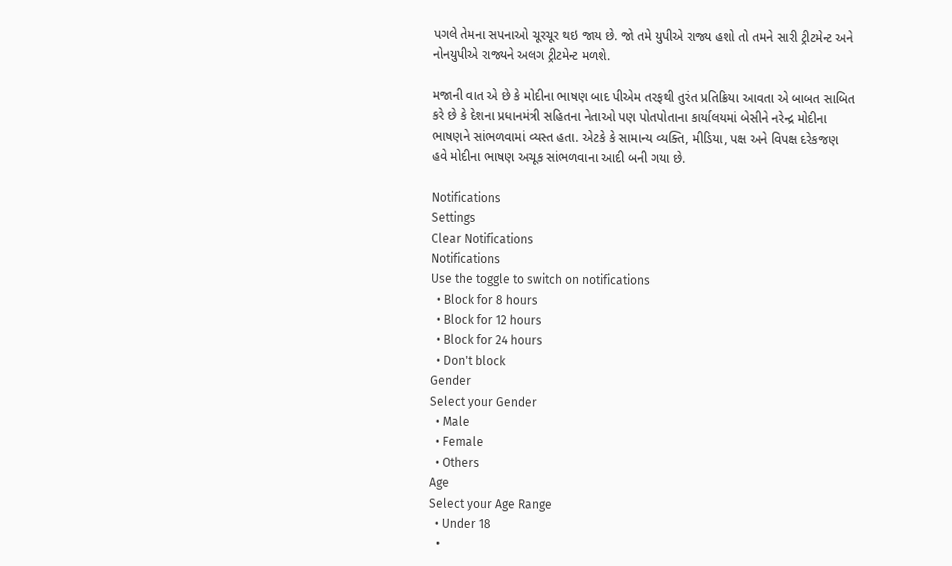પગલે તેમના સપનાઓ ચૂરચૂર થઇ જાય છે. જો તમે યુપીએ રાજ્ય હશો તો તમને સારી ટ્રીટમેન્ટ અને નોનયુપીએ રાજ્યને અલગ ટ્રીટમેન્ટ મળશે.

મજાની વાત એ છે કે મોદીના ભાષણ બાદ પીએમ તરફથી તુરંત પ્રતિક્રિયા આવતા એ બાબત સાબિત કરે છે કે દેશના પ્રધાનમંત્રી સહિતના નેતાઓ પણ પોતપોતાના કાર્યાલયમાં બેસીને નરેન્દ્ર મોદીના ભાષણને સાંભળવામાં વ્યસ્ત હતા. એટકે કે સામાન્ય વ્યક્તિ, મીડિયા, પક્ષ અને વિપક્ષ દરેકજણ હવે મોદીના ભાષણ અચૂક સાંભળવાના આદી બની ગયા છે.

Notifications
Settings
Clear Notifications
Notifications
Use the toggle to switch on notifications
  • Block for 8 hours
  • Block for 12 hours
  • Block for 24 hours
  • Don't block
Gender
Select your Gender
  • Male
  • Female
  • Others
Age
Select your Age Range
  • Under 18
  •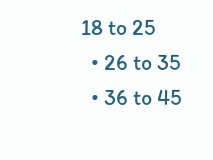18 to 25
  • 26 to 35
  • 36 to 45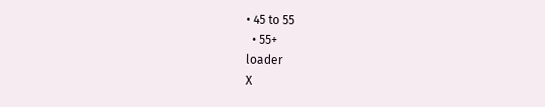• 45 to 55
  • 55+
loader
X